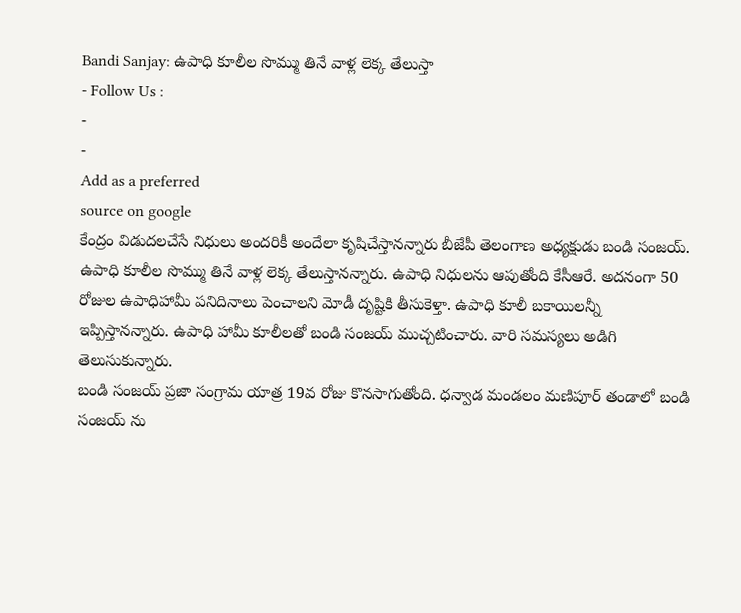Bandi Sanjay: ఉపాధి కూలీల సొమ్ము తినే వాళ్ల లెక్క తేలుస్తా
- Follow Us :
-
-
Add as a preferred
source on google
కేంద్రం విడుదలచేసే నిధులు అందరికీ అందేలా కృషిచేస్తానన్నారు బీజేపీ తెలంగాణ అధ్యక్షుడు బండి సంజయ్. ఉపాధి కూలీల సొమ్ము తినే వాళ్ల లెక్క తేలుస్తానన్నారు. ఉపాధి నిధులను ఆపుతోంది కేసీఆరే. అదనంగా 50 రోజుల ఉపాధిహామీ పనిదినాలు పెంచాలని మోడీ దృష్టికి తీసుకెళ్తా. ఉపాధి కూలీ బకాయిలన్నీ ఇప్పిస్తానన్నారు. ఉపాధి హామీ కూలీలతో బండి సంజయ్ ముచ్చటించారు. వారి సమస్యలు అడిగి తెలుసుకున్నారు.
బండి సంజయ్ ప్రజా సంగ్రామ యాత్ర 19వ రోజు కొనసాగుతోంది. ధన్వాడ మండలం మణిపూర్ తండాలో బండి సంజయ్ ను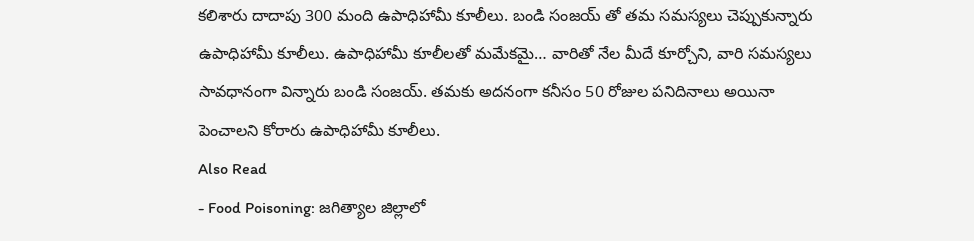కలిశారు దాదాపు 300 మంది ఉపాధిహామీ కూలీలు. బండి సంజయ్ తో తమ సమస్యలు చెప్పుకున్నారు ఉపాధిహామీ కూలీలు. ఉపాధిహామీ కూలీలతో మమేకమై… వారితో నేల మీదే కూర్చోని, వారి సమస్యలు సావధానంగా విన్నారు బండి సంజయ్. తమకు అదనంగా కనీసం 50 రోజుల పనిదినాలు అయినా పెంచాలని కోరారు ఉపాధిహామీ కూలీలు.
Also Read
- Food Poisoning: జగిత్యాల జిల్లాలో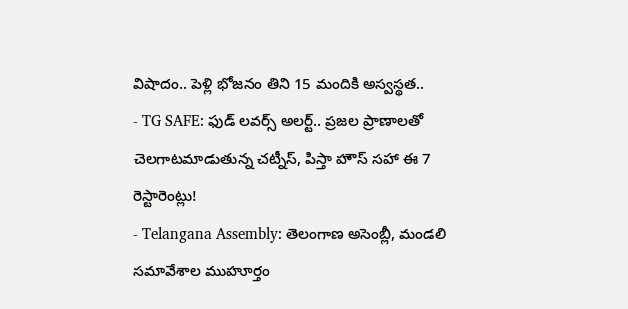విషాదం.. పెళ్లి భోజనం తిని 15 మందికి అస్వస్థత..
- TG SAFE: ఫుడ్ లవర్స్ అలర్ట్.. ప్రజల ప్రాణాలతో చెలగాటమాడుతున్న చట్నీస్, పిస్తా హౌస్ సహా ఈ 7 రెస్టారెంట్లు!
- Telangana Assembly: తెలంగాణ అసెంబ్లీ, మండలి సమావేశాల ముహూర్తం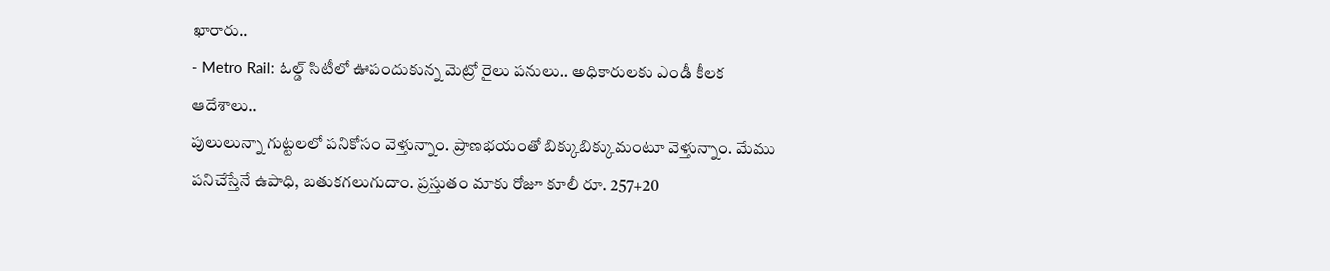ఖారారు..
- Metro Rail: ఓల్డ్ సిటీలో ఊపందుకున్న మెట్రో రైలు పనులు.. అధికారులకు ఎండీ కీలక ఆదేశాలు..
పులులున్నా గుట్టలలో పనికోసం వెళ్తున్నాం. ప్రాణభయంతో బిక్కుబిక్కుమంటూ వెళ్తున్నాం. మేము పనిచేస్తేనే ఉపాధి, బతుకగలుగుదాం. ప్రస్తుతం మాకు రోజూ కూలీ రూ. 257+20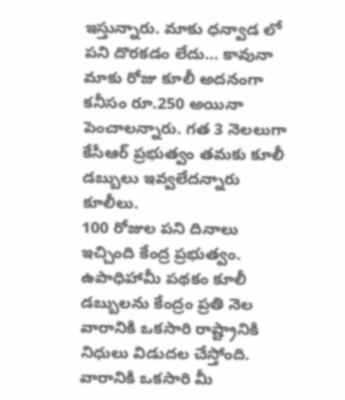ఇస్తున్నారు. మాకు ధన్వాడ లో పని దొరకడం లేదు… కావునా మాకు రోజు కూలీ అదనంగా కనీసం రూ.250 అయినా పెంచాలన్నారు. గత 3 నెలలుగా కేసీఆర్ ప్రభుత్వం తమకు కూలీ డబ్బులు ఇవ్వలేదన్నారు కూలీలు.
100 రోజుల పని దినాలు ఇచ్చింది కేంద్ర ప్రభుత్వం. ఉపాధిహామీ పథకం కూలీ డబ్బులను కేంద్రం ప్రతి నెల వారానికి ఒకసారి రాష్ట్రానికి నిధులు విడుదల చేస్తోంది. వారానికి ఒకసారి మీ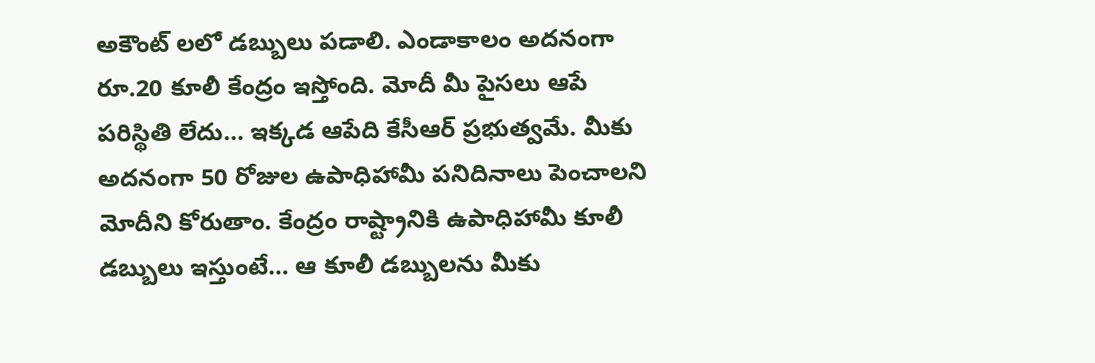అకౌంట్ లలో డబ్బులు పడాలి. ఎండాకాలం అదనంగా రూ.20 కూలీ కేంద్రం ఇస్తోంది. మోదీ మీ పైసలు ఆపే పరిస్థితి లేదు… ఇక్కడ ఆపేది కేసీఆర్ ప్రభుత్వమే. మీకు అదనంగా 50 రోజుల ఉపాధిహామీ పనిదినాలు పెంచాలని మోదీని కోరుతాం. కేంద్రం రాష్ట్రానికి ఉపాధిహామీ కూలీ డబ్బులు ఇస్తుంటే… ఆ కూలీ డబ్బులను మీకు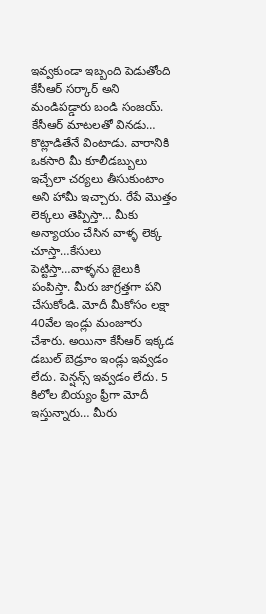ఇవ్వకుండా ఇబ్బంది పెడుతోంది కేసీఆర్ సర్కార్ అని మండిపడ్డారు బండి సంజయ్.
కేసీఆర్ మాటలతో వినడు… కొట్లాడితేనే వింటాడు. వారానికి ఒకసారి మీ కూలీడబ్బులు ఇచ్చేలా చర్యలు తీసుకుంటాం అని హామీ ఇచ్చారు. రేపే మొత్తం లెక్కలు తెప్పిస్తా… మీకు అన్యాయం చేసిన వాళ్ళ లెక్క చూస్తా…కేసులు పెట్టిస్తా…వాళ్ళను జైలుకి పంపిస్తా. మీరు జాగ్రత్తగా పని చేసుకోండి. మోదీ మీకోసం లక్షా 40వేల ఇండ్లు మంజూరు చేశారు. అయినా కేసీఆర్ ఇక్కడ డబుల్ బెడ్రూం ఇండ్లు ఇవ్వడం లేదు. పెన్షన్స్ ఇవ్వడం లేదు. 5 కిలోల బియ్యం ఫ్రీగా మోదీ ఇస్తున్నారు… మీరు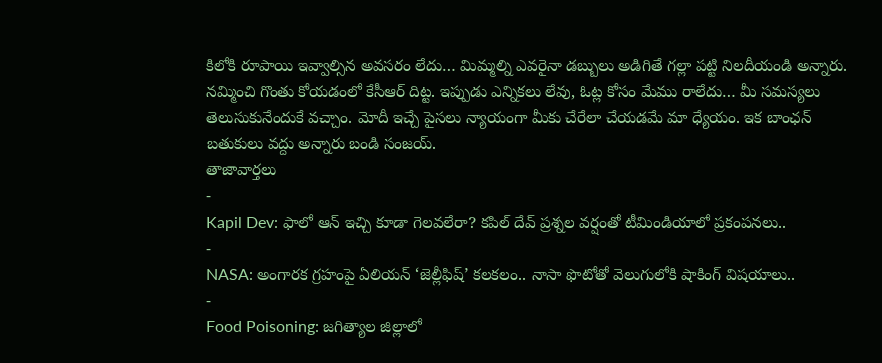కిలోకి రూపాయి ఇవ్వాల్సిన అవసరం లేదు… మిమ్మల్ని ఎవరైనా డబ్బులు అడిగితే గల్లా పట్టి నిలదీయండి అన్నారు. నమ్మించి గొంతు కోయడంలో కేసీఆర్ దిట్ట. ఇప్పుడు ఎన్నికలు లేవు, ఓట్ల కోసం మేము రాలేదు… మీ సమస్యలు తెలుసుకునేందుకే వచ్చాం. మోదీ ఇచ్చే పైసలు న్యాయంగా మీకు చేరేలా చేయడమే మా ధ్యేయం. ఇక బాంఛన్ బతుకులు వద్దు అన్నారు బండి సంజయ్.
తాజావార్తలు
-
Kapil Dev: ఫాలో ఆన్ ఇచ్చి కూడా గెలవలేరా? కపిల్ దేవ్ ప్రశ్నల వర్షంతో టీమిండియాలో ప్రకంపనలు..
-
NASA: అంగారక గ్రహంపై ఏలియన్ ‘జెల్లీఫిష్’ కలకలం.. నాసా ఫొటోతో వెలుగులోకి షాకింగ్ విషయాలు..
-
Food Poisoning: జగిత్యాల జిల్లాలో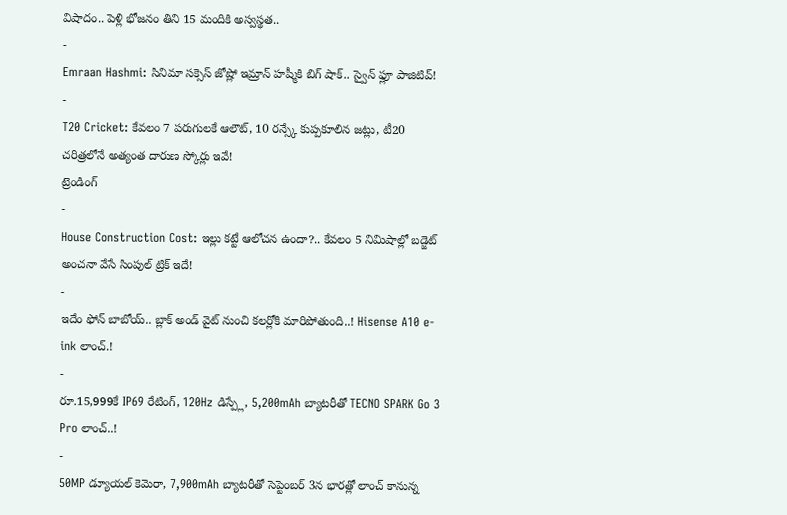విషాదం.. పెళ్లి భోజనం తిని 15 మందికి అస్వస్థత..
-
Emraan Hashmi: సినిమా సక్సెస్ జోష్లో ఇమ్రాన్ హష్మీకి బిగ్ షాక్.. స్వైన్ ఫ్లూ పాజిటివ్!
-
T20 Cricket: కేవలం 7 పరుగులకే ఆలౌట్, 10 రన్స్కే కుప్పకూలిన జట్లు, టీ20 చరిత్రలోనే అత్యంత దారుణ స్కోర్లు ఇవే!
ట్రెండింగ్
-
House Construction Cost: ఇల్లు కట్టే ఆలోచన ఉందా?.. కేవలం 5 నిమిషాల్లో బడ్జెట్ అంచనా వేసే సింపుల్ ట్రిక్ ఇదే!
-
ఇదేం ఫోన్ బాబోయ్.. బ్లాక్ అండ్ వైట్ నుంచి కలర్లోకి మారిపోతుంది..! Hisense A10 e-ink లాంచ్.!
-
రూ.15,999కే IP69 రేటింగ్, 120Hz డిస్ప్లే, 5,200mAh బ్యాటరీతో TECNO SPARK Go 3 Pro లాంచ్..!
-
50MP డ్యూయల్ కెమెరా, 7,900mAh బ్యాటరీతో సెప్టెంబర్ 3న భారత్లో లాంచ్ కానున్న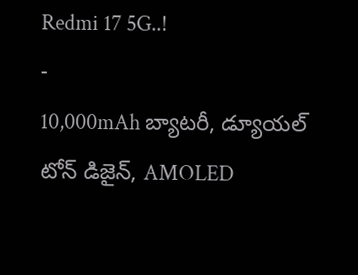Redmi 17 5G..!
-
10,000mAh బ్యాటరీ, డ్యూయల్ టోన్ డిజైన్, AMOLED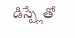డిస్ప్లేతో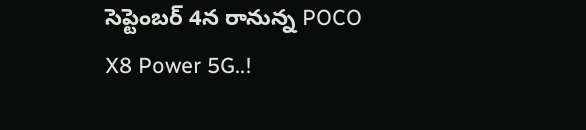సెప్టెంబర్ 4న రానున్న POCO X8 Power 5G..!